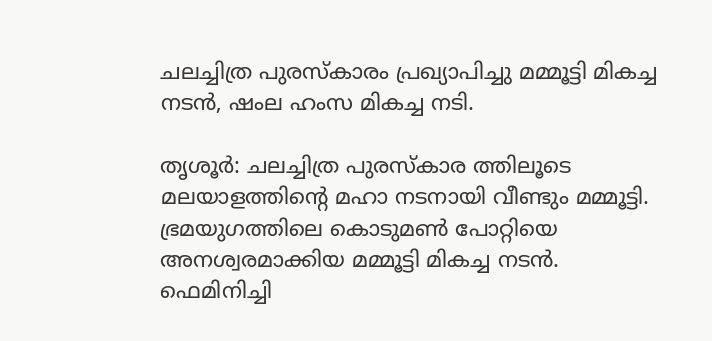ചലച്ചിത്ര പുരസ്കാരം പ്രഖ്യാപിച്ചു മമ്മൂട്ടി മികച്ച നടൻ, ഷംല ഹംസ മികച്ച നടി.

തൃശൂർ‌: ചലച്ചിത്ര പുരസ്കാര ത്തിലൂടെ  മലയാളത്തിൻ്റെ മഹാ നടനായി വീണ്ടും മമ്മൂട്ടി.
ഭ്രമയുഗത്തിലെ കൊടുമൺ പോറ്റിയെ അനശ്വരമാക്കിയ മമ്മൂട്ടി മികച്ച നടൻ.
ഫെമിനിച്ചി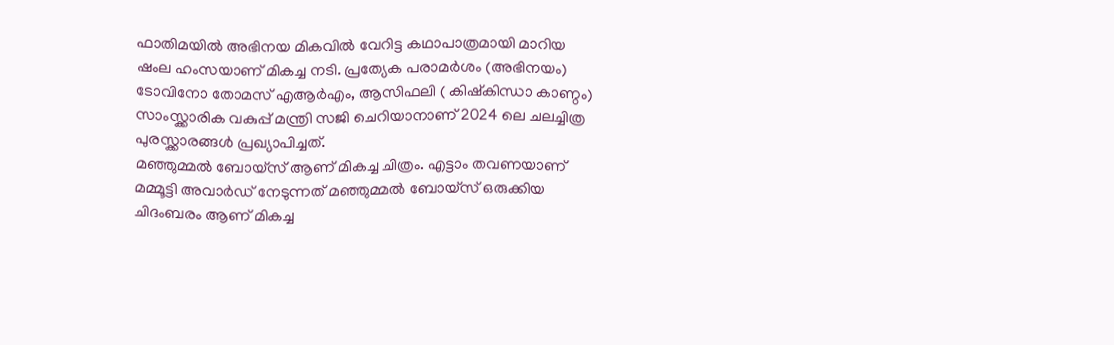ഫാതിമയിൽ അഭിനയ മികവിൽ വേറിട്ട കഥാപാത്രമായി മാറിയ
ഷംല ഹംസയാണ് മികച്ച നടി. പ്രത്യേക പരാമർശം (അഭിനയം) ടോവിനോ തോമസ് എആർഎം, ആസിഫലി ( കിഷ്കിന്ധാ കാണ്ഠം) സാംസ്ക്കാരിക വകുപ്പ് മന്ത്രി സജി ചെറിയാനാണ് 2024 ലെ ചലച്ചിത്ര പുരസ്ക്കാരങ്ങൾ പ്രഖ്യാപിച്ചത്.
മഞ്ഞുമ്മൽ ബോയ്സ് ആണ് മികച്ച ചിത്രം. എട്ടാം തവണയാണ് മമ്മൂട്ടി അവാർഡ് നേടുന്നത് മഞ്ഞുമ്മൽ ബോയ്സ് ഒരുക്കിയ ചിദംബരം ആണ് മികച്ച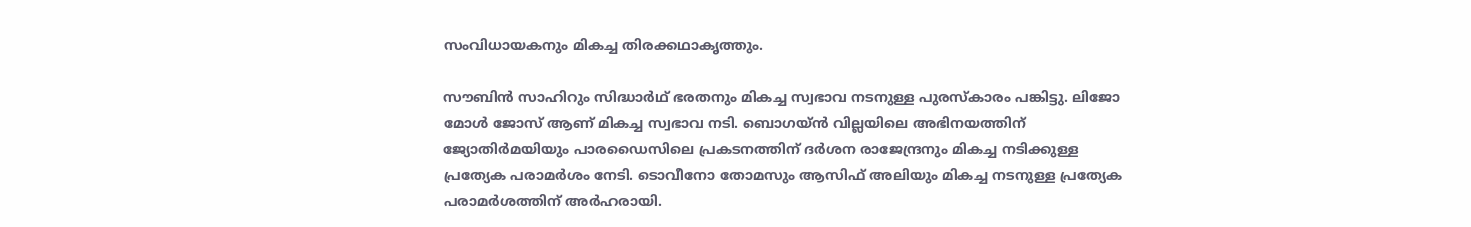സംവിധായകനും മികച്ച തിരക്കഥാകൃത്തും.

സൗബിൻ സാഹിറും സിദ്ധാർഥ് ഭരതനും മികച്ച സ്വഭാവ നടനുള്ള പുരസ്കാരം പങ്കിട്ടു. ലിജോ മോൾ ജോസ് ആണ് മികച്ച സ്വഭാവ നടി. ബൊഗയ്ൻ വില്ലയിലെ അഭിനയത്തിന് ജ്യോതിർമയിയും പാരഡൈസിലെ പ്രകടനത്തിന് ദർശന രാജേന്ദ്രനും മികച്ച നടിക്കുള്ള പ്രത്യേക പരാമർശം നേടി. ടൊവീനോ തോമസും ആസിഫ് അലിയും മികച്ച നടനുള്ള പ്രത്യേക പരാമർശത്തിന് അർഹരായി.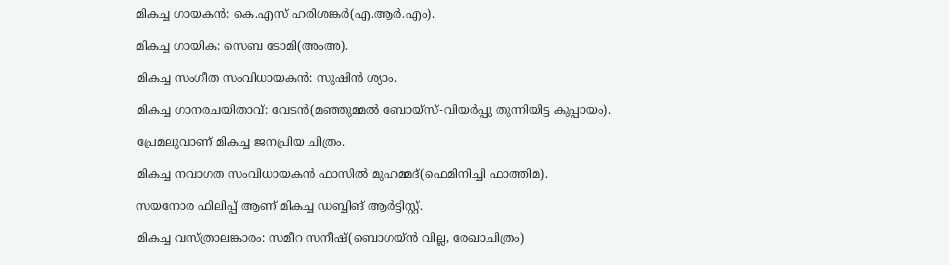മികച്ച ഗായകൻ: കെ.എസ് ഹരിശങ്കർ(എ.ആർ.എം).

മികച്ച ഗായിക: സെബ ടോമി(അംഅ).

മികച്ച സംഗീത സംവിധായകൻ: സുഷിൻ ശ്യാം.

മികച്ച ഗാനരചയിതാവ്: വേടൻ(മഞ്ഞുമ്മൽ ബോയ്സ്-വിയർപ്പു തുന്നിയിട്ട കുപ്പായം).

പ്രേമലുവാണ് മികച്ച ജനപ്രിയ ചിത്രം.

മികച്ച നവാഗത സംവിധായകൻ ഫാസിൽ മുഹമ്മദ്(ഫെമിനിച്ചി ഫാത്തിമ).

സയനോര ഫിലിപ്പ് ആണ് മികച്ച ഡബ്ബിങ് ആർട്ടിസ്റ്റ്.

മികച്ച വസ്ത്രാലങ്കാരം: സമീറ സനീഷ്(ബൊഗയ്ൻ വില്ല, രേഖാചിത്രം)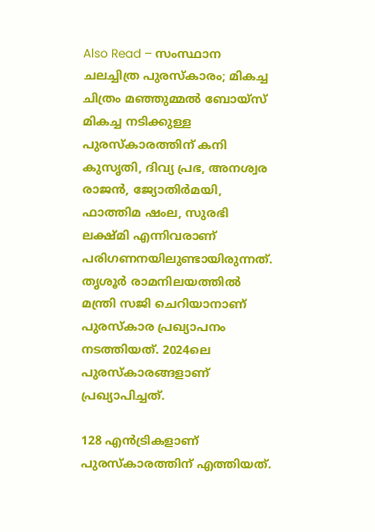Also Read – സംസ്ഥാന ചലച്ചിത്ര പുരസ്കാരം; മികച്ച ചിത്രം മഞ്ഞുമ്മൽ ബോയ്സ്
മികച്ച നടിക്കുള്ള പുരസ്കാരത്തിന് കനി കുസൃതി, ദിവ്യ പ്രഭ, അനശ്വര രാജൻ, ജ്യോതിർമയി, ഫാത്തിമ ഷംല, സുരഭി ലക്ഷ്മി എന്നിവരാണ് പരിഗണനയിലുണ്ടായിരുന്നത്. തൃശൂര്‍ രാമനിലയത്തില്‍ മന്ത്രി സജി ചെറിയാനാണ് പുരസ്കാര പ്രഖ്യാപനം നടത്തിയത്. 2024ലെ പുരസ്കാരങ്ങളാണ് പ്രഖ്യാപിച്ചത്.

128 എൻട്രികളാണ് പുരസ്കാരത്തിന് എത്തിയത്.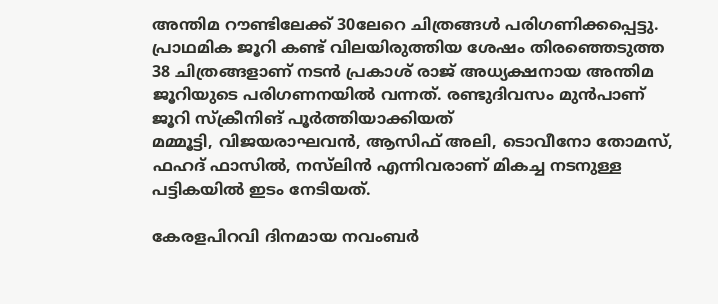അന്തിമ റൗണ്ടിലേക്ക് 30ലേറെ ചിത്രങ്ങൾ പരിഗണിക്കപ്പെട്ടു. പ്രാഥമിക ജൂറി കണ്ട് വിലയിരുത്തിയ ശേഷം തിരഞ്ഞെടുത്ത 38 ചിത്രങ്ങളാണ് നടന്‍ പ്രകാശ് രാജ് അധ്യക്ഷനായ അന്തിമ ജൂറിയുടെ പരിഗണനയില്‍ വന്നത്. രണ്ടുദിവസം മുന്‍പാണ് ജൂറി സ്ക്രീനിങ് പൂര്‍ത്തിയാക്കിയത്
മമ്മൂട്ടി, വിജയരാഘവൻ, ആസിഫ് അലി, ടൊവീനോ തോമസ്, ഫഹദ് ഫാസിൽ, നസ്‍ലിൻ എന്നിവരാണ് മികച്ച നടനുള്ള പട്ടികയിൽ ഇടം നേടിയത്.

കേരളപിറവി ദിനമായ നവംബർ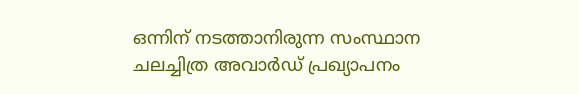ഒന്നിന് നടത്താനിരുന്ന സംസ്ഥാന ചലച്ചിത്ര അവാർഡ് പ്രഖ്യാപനം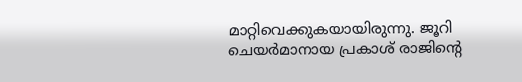മാറ്റിവെക്കുകയായിരുന്നു. ജൂറി ചെയർമാനായ പ്രകാശ് രാജിന്‍റെ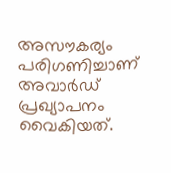അസൗകര്യം പരിഗണിച്ചാണ് അവാർഡ് പ്രഖ്യാപനം വൈകിയത്.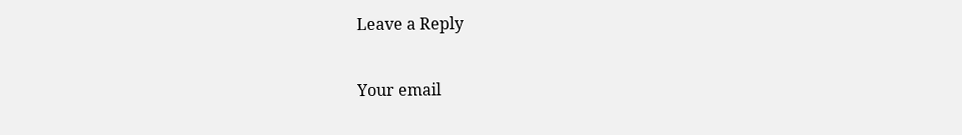Leave a Reply

Your email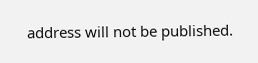address will not be published.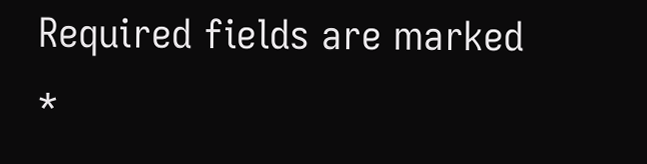Required fields are marked *